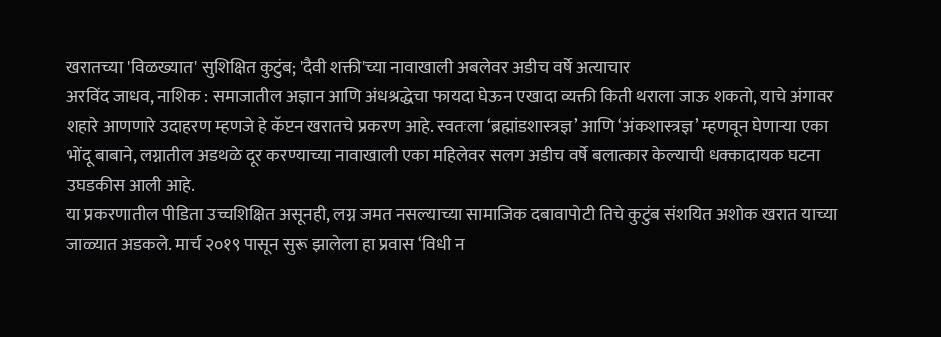खरातच्या 'विळख्यात' सुशिक्षित कुटुंब; 'दैवी शक्ती'च्या नावाखाली अबलेवर अडीच वर्षे अत्याचार
अरविंद जाधव, नाशिक : समाजातील अज्ञान आणि अंधश्रद्धेचा फायदा घेऊन एखादा व्यक्ती किती थराला जाऊ शकतो, याचे अंगावर शहारे आणणारे उदाहरण म्हणजे हे कॅप्टन खरातचे प्रकरण आहे. स्वतःला ‘ब्रह्मांडशास्त्रज्ञ’ आणि ‘अंकशास्त्रज्ञ’ म्हणवून घेणाऱ्या एका भोंदू बाबाने, लग्नातील अडथळे दूर करण्याच्या नावाखाली एका महिलेवर सलग अडीच वर्षे बलात्कार केल्याची धक्कादायक घटना उघडकीस आली आहे.
या प्रकरणातील पीडिता उच्चशिक्षित असूनही, लग्न जमत नसल्याच्या सामाजिक दबावापोटी तिचे कुटुंब संशयित अशोक खरात याच्या जाळ्यात अडकले. मार्च २०१९ पासून सुरू झालेला हा प्रवास ‘विधी न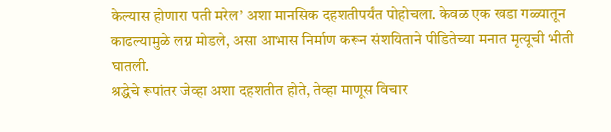केल्यास होणारा पती मरेल’ अशा मानसिक दहशतीपर्यंत पोहोचला. केवळ एक खडा गळ्यातून काढल्यामुळे लग्न मोडले, असा आभास निर्माण करून संशयिताने पीडितेच्या मनात मृत्यूची भीती घातली.
श्रद्धेचे रूपांतर जेव्हा अशा दहशतीत होते, तेव्हा माणूस विचार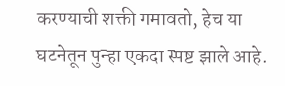करण्याची शक्ती गमावतो, हेच या घटनेतून पुन्हा एकदा स्पष्ट झाले आहे.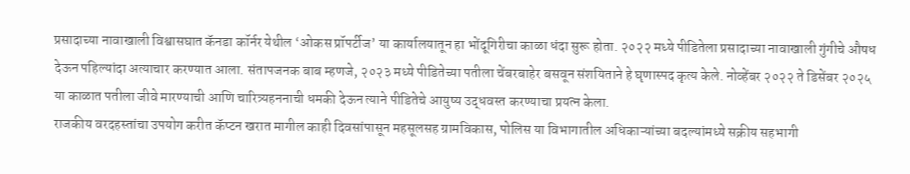प्रसादाच्या नावाखाली विश्वासघात कॅनडा कॉर्नर येथील ‘ओकस प्रॉपर्टीज’ या कार्यालयातून हा भोंदूगिरीचा काळा धंदा सुरू होता. २०२२ मध्ये पीडितेला प्रसादाच्या नावाखाली गुंगीचे औषध देऊन पहिल्यांदा अत्याचार करण्यात आला. संतापजनक बाब म्हणजे, २०२३ मध्ये पीडितेच्या पतीला चेंबरबाहेर बसवून संशयिताने हे घृणास्पद कृत्य केले. नोव्हेंबर २०२२ ते डिसेंबर २०२५ या काळात पतीला जीवे मारण्याची आणि चारित्र्यहननाची धमकी देऊन त्याने पीडितेचे आयुष्य उद्धवस्त करण्याचा प्रयत्न केला.
राजकीय वरदहस्तांचा उपयोग करीत कॅप्टन खरात मागील काही दिवसांपासून महसूलसह ग्रामविकास, पोलिस या विभागातील अधिकाऱ्यांच्या बदल्यांमध्ये सक्रीय सहभागी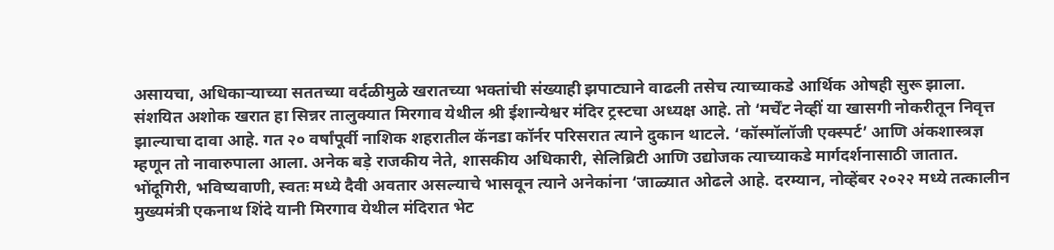असायचा, अधिकाऱ्याच्या सततच्या वर्दळीमुळे खरातच्या भक्तांची संख्याही झपाट्याने वाढली तसेच त्याच्याकडे आर्थिक ओषही सुरू झाला.
संशयित अशोक खरात हा सिन्नर तालुक्यात मिरगाव येथील श्री ईशान्येश्वर मंदिर ट्रस्टचा अध्यक्ष आहे. तो ‘मर्चेंट नेव्हीं या खासगी नोकरीतून निवृत्त झाल्याचा दावा आहे. गत २० वर्षांपूर्वी नाशिक शहरातील कॅनडा कॉर्नर परिसरात त्याने दुकान थाटले. ‘कॉस्मॉलॉजी एक्स्पर्ट’ आणि अंकशास्त्रज्ञ म्हणून तो नावारुपाला आला. अनेक बड़े राजकीय नेते, शासकीय अधिकारी, सेलिब्रिटी आणि उद्योजक त्याच्याकडे मार्गदर्शनासाठी जातात. भोंदूगिरी, भविष्यवाणी, स्वतः मध्ये दैवी अवतार असल्याचे भासवून त्याने अनेकांना ‘जाळ्यात ओढले आहे. दरम्यान, नोव्हेंबर २०२२ मध्ये तत्कालीन मुख्यमंत्री एकनाथ शिंदे यानी मिरगाव येथील मंदिरात भेट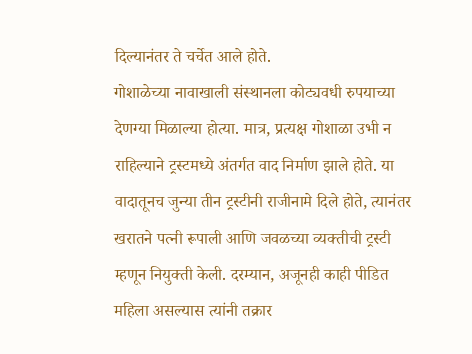दिल्यानंतर ते चर्चेत आले होते.
गोशाळेच्या नावाखाली संस्थानला कोट्यवधी रुपयाच्या देणग्या मिळाल्या होत्या. मात्र, प्रत्यक्ष गोशाळा उभी न राहिल्याने ट्रस्टमध्ये अंतर्गत वाद निर्माण झाले होते. या वादातूनच जुन्या तीन ट्रस्टीनी राजीनामे दिले होते, त्यानंतर खरातने पत्नी रूपाली आणि जवळच्या व्यक्तीची ट्रस्टी म्हणून नियुक्ती केली. दरम्यान, अजूनही काही पीडित महिला असल्यास त्यांनी तक्रार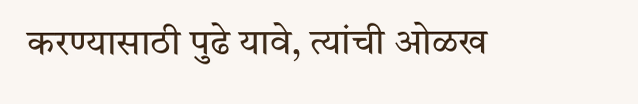करण्यासाठी पुढे यावे, त्यांची ओळख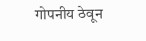गोपनीय ठेवून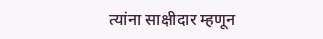त्यांना साक्षीदार म्हणून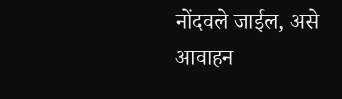नोंदवले जाईल, असे आवाहन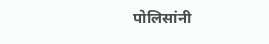पोलिसांनी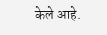केले आहे.